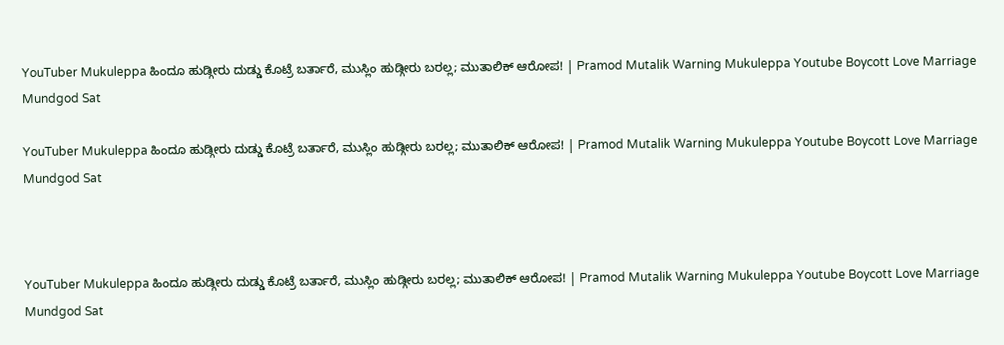YouTuber Mukuleppa ಹಿಂದೂ ಹುಡ್ಗೀರು ದುಡ್ಡು ಕೊಟ್ರೆ ಬರ್ತಾರೆ, ಮುಸ್ಲಿಂ ಹುಡ್ಗೀರು ಬರಲ್ಲ; ಮುತಾಲಿಕ್ ಆರೋಪ! | Pramod Mutalik Warning Mukuleppa Youtube Boycott Love Marriage Mundgod Sat

YouTuber Mukuleppa ಹಿಂದೂ ಹುಡ್ಗೀರು ದುಡ್ಡು ಕೊಟ್ರೆ ಬರ್ತಾರೆ, ಮುಸ್ಲಿಂ ಹುಡ್ಗೀರು ಬರಲ್ಲ; ಮುತಾಲಿಕ್ ಆರೋಪ! | Pramod Mutalik Warning Mukuleppa Youtube Boycott Love Marriage Mundgod Sat



YouTuber Mukuleppa ಹಿಂದೂ ಹುಡ್ಗೀರು ದುಡ್ಡು ಕೊಟ್ರೆ ಬರ್ತಾರೆ, ಮುಸ್ಲಿಂ ಹುಡ್ಗೀರು ಬರಲ್ಲ; ಮುತಾಲಿಕ್ ಆರೋಪ! | Pramod Mutalik Warning Mukuleppa Youtube Boycott Love Marriage Mundgod Sat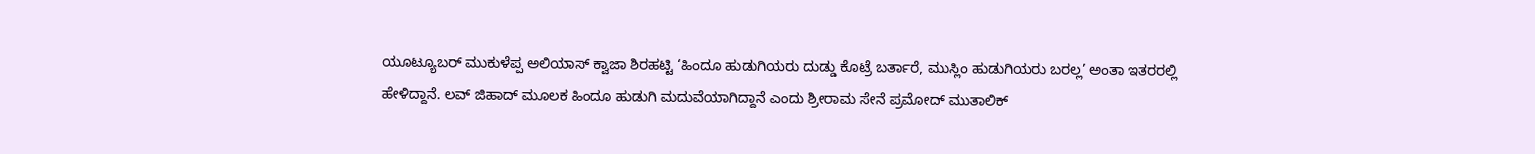ಯೂಟ್ಯೂಬರ್ ಮುಕುಳೆಪ್ಪ ಅಲಿಯಾಸ್ ಕ್ವಾಜಾ ಶಿರಹಟ್ಟಿ ‘ಹಿಂದೂ ಹುಡುಗಿಯರು ದುಡ್ಡು ಕೊಟ್ರೆ ಬರ್ತಾರೆ, ಮುಸ್ಲಿಂ ಹುಡುಗಿಯರು ಬರಲ್ಲ’ ಅಂತಾ ಇತರರಲ್ಲಿ ಹೇಳಿದ್ದಾನೆ. ಲವ್ ಜಿಹಾದ್‌ ಮೂಲಕ ಹಿಂದೂ ಹುಡುಗಿ ಮದುವೆಯಾಗಿದ್ದಾನೆ ಎಂದು ಶ್ರೀರಾಮ ಸೇನೆ ಪ್ರಮೋದ್ ಮುತಾಲಿಕ್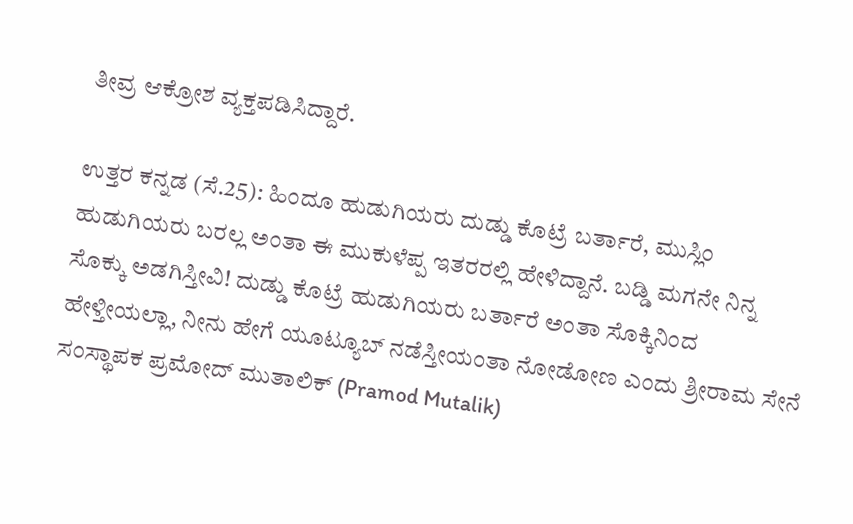ತೀವ್ರ ಆಕ್ರೋಶ ವ್ಯಕ್ತಪಡಿಸಿದ್ದಾರೆ.

ಉತ್ತರ ಕನ್ನಡ (ಸೆ.25): ಹಿಂದೂ ಹುಡುಗಿಯರು ದುಡ್ಡು ಕೊಟ್ರೆ ಬರ್ತಾರೆ, ಮುಸ್ಲಿಂ ಹುಡುಗಿಯರು ಬರಲ್ಲ ಅಂತಾ ಈ ಮುಕುಳೆಪ್ಪ ಇತರರಲ್ಲಿ ಹೇಳಿದ್ದಾನೆ. ಬಡ್ಡಿ ಮಗನೇ ನಿನ್ನ ಸೊಕ್ಕು ಅಡಗಿಸ್ತೀವಿ! ದುಡ್ಡು ಕೊಟ್ರೆ ಹುಡುಗಿಯರು ಬರ್ತಾರೆ ಅಂತಾ ಸೊಕ್ಕಿನಿಂದ ಹೇಳ್ತೀಯಲ್ಲಾ, ನೀನು ಹೇಗೆ ಯೂಟ್ಯೂಬ್ ನಡೆಸ್ತೀಯಂತಾ ನೋಡೋಣ ಎಂದು ಶ್ರೀರಾಮ ಸೇನೆ ಸಂಸ್ಥಾಪಕ ಪ್ರಮೋದ್ ಮುತಾಲಿಕ್ (Pramod Mutalik)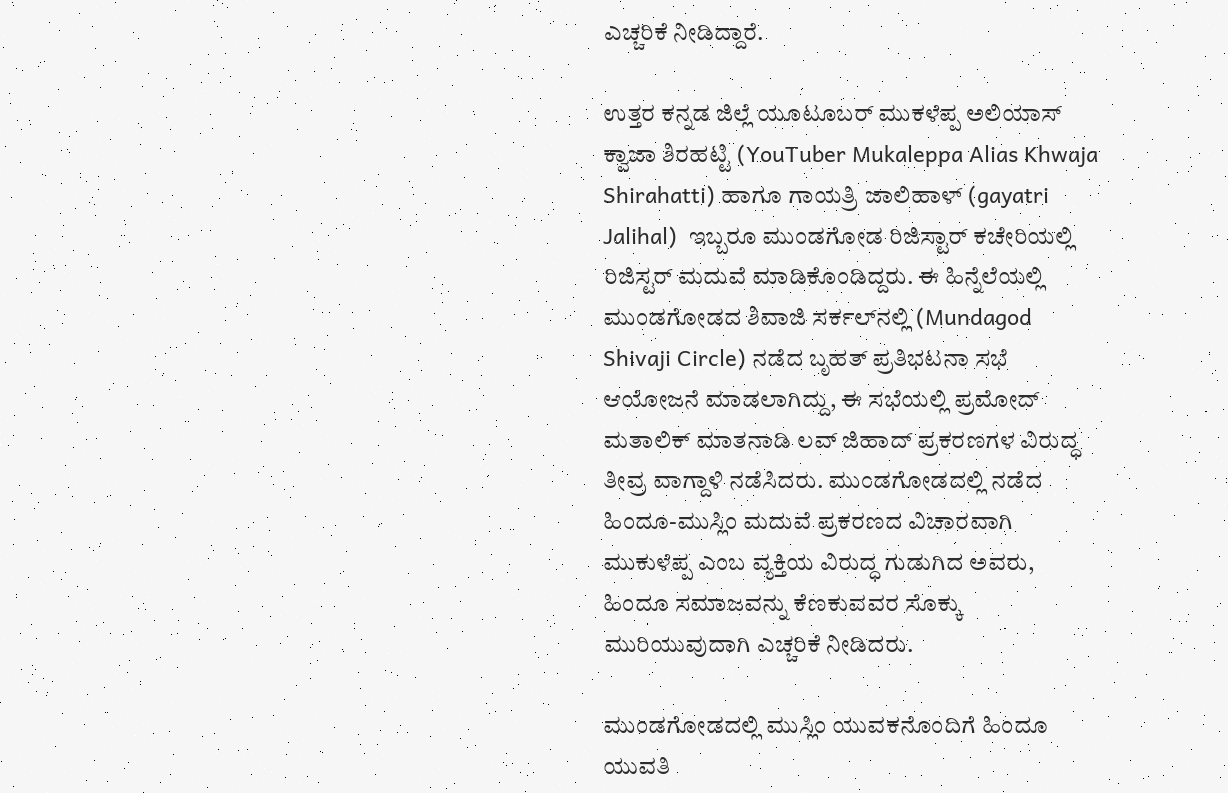ಎಚ್ಚರಿಕೆ ನೀಡಿದ್ದಾರೆ.

ಉತ್ತರ ಕನ್ನಡ ಜಿಲ್ಲೆ ಯೂಟೂಬರ್ ಮುಕಳೆಪ್ಪ ಅಲಿಯಾಸ್ ಕ್ವಾಜಾ ಶಿರಹಟ್ಟಿ (YouTuber Mukaleppa Alias Khwaja Shirahatti) ಹಾಗೂ ಗಾಯತ್ರಿ ಜಾಲಿಹಾಳ್ (gayatri Jalihal)  ಇಬ್ಬರೂ ಮುಂಡಗೋಡ ರಿಜಿಸ್ಟಾರ್ ಕಚೇರಿಯಲ್ಲಿ ರಿಜಿಸ್ಟರ್ ಮದುವೆ ಮಾಡಿಕೊಂಡಿದ್ದರು. ಈ ಹಿನ್ನೆಲೆಯಲ್ಲಿ ಮುಂಡಗೋಡದ ಶಿವಾಜಿ ಸರ್ಕಲ್‌ನಲ್ಲಿ (Mundagod Shivaji Circle) ನಡೆದ ಬೃಹತ್ ಪ್ರತಿಭಟನಾ ಸಭೆ ಆಯೋಜನೆ ಮಾಡಲಾಗಿದ್ದು, ಈ ಸಭೆಯಲ್ಲಿ ಪ್ರಮೋದ್ ಮತಾಲಿಕ್ ಮಾತನಾಡಿ ಲವ್ ಜಿಹಾದ್ ಪ್ರಕರಣಗಳ ವಿರುದ್ಧ ತೀವ್ರ ವಾಗ್ದಾಳಿ ನಡೆಸಿದರು. ಮುಂಡಗೋಡದಲ್ಲಿ ನಡೆದ ಹಿಂದೂ-ಮುಸ್ಲಿಂ ಮದುವೆ ಪ್ರಕರಣದ ವಿಚಾರವಾಗಿ ಮುಕುಳೆಪ್ಪ ಎಂಬ ವ್ಯಕ್ತಿಯ ವಿರುದ್ಧ ಗುಡುಗಿದ ಅವರು, ಹಿಂದೂ ಸಮಾಜವನ್ನು ಕೆಣಕುವವರ ಸೊಕ್ಕು ಮುರಿಯುವುದಾಗಿ ಎಚ್ಚರಿಕೆ ನೀಡಿದರು.

ಮುಂಡಗೋಡದಲ್ಲಿ ಮುಸ್ಲಿಂ ಯುವಕನೊಂದಿಗೆ ಹಿಂದೂ ಯುವತಿ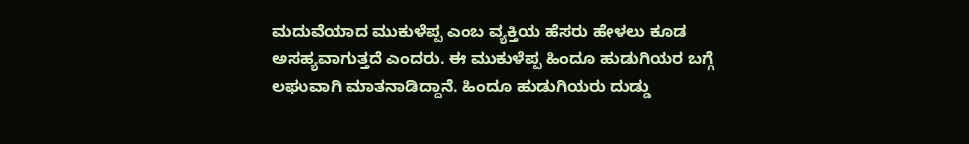ಮದುವೆಯಾದ ಮುಕುಳೆಪ್ಪ ಎಂಬ ವ್ಯಕ್ತಿಯ ಹೆಸರು ಹೇಳಲು ಕೂಡ ಅಸಹ್ಯವಾಗುತ್ತದೆ ಎಂದರು. ಈ ಮುಕುಳೆಪ್ಪ ಹಿಂದೂ ಹುಡುಗಿಯರ ಬಗ್ಗೆ ಲಘುವಾಗಿ ಮಾತನಾಡಿದ್ದಾನೆ. ಹಿಂದೂ ಹುಡುಗಿಯರು ದುಡ್ಡು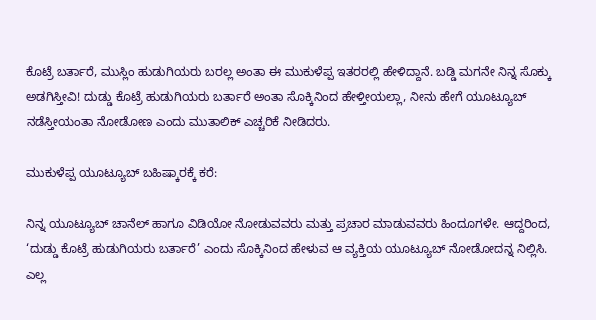ಕೊಟ್ರೆ ಬರ್ತಾರೆ, ಮುಸ್ಲಿಂ ಹುಡುಗಿಯರು ಬರಲ್ಲ ಅಂತಾ ಈ ಮುಕುಳೆಪ್ಪ ಇತರರಲ್ಲಿ ಹೇಳಿದ್ದಾನೆ. ಬಡ್ಡಿ ಮಗನೇ ನಿನ್ನ ಸೊಕ್ಕು ಅಡಗಿಸ್ತೀವಿ! ದುಡ್ಡು ಕೊಟ್ರೆ ಹುಡುಗಿಯರು ಬರ್ತಾರೆ ಅಂತಾ ಸೊಕ್ಕಿನಿಂದ ಹೇಳ್ತೀಯಲ್ಲಾ, ನೀನು ಹೇಗೆ ಯೂಟ್ಯೂಬ್ ನಡೆಸ್ತೀಯಂತಾ ನೋಡೋಣ ಎಂದು ಮುತಾಲಿಕ್ ಎಚ್ಚರಿಕೆ ನೀಡಿದರು.

ಮುಕುಳೆಪ್ಪ ಯೂಟ್ಯೂಬ್ ಬಹಿಷ್ಕಾರಕ್ಕೆ ಕರೆ:

ನಿನ್ನ ಯೂಟ್ಯೂಬ್ ಚಾನೆಲ್ ಹಾಗೂ ವಿಡಿಯೋ ನೋಡುವವರು ಮತ್ತು ಪ್ರಚಾರ ಮಾಡುವವರು ಹಿಂದೂಗಳೇ. ಆದ್ದರಿಂದ, ‘ದುಡ್ಡು ಕೊಟ್ರೆ ಹುಡುಗಿಯರು ಬರ್ತಾರೆ’ ಎಂದು ಸೊಕ್ಕಿನಿಂದ ಹೇಳುವ ಆ ವ್ಯಕ್ತಿಯ ಯೂಟ್ಯೂಬ್ ನೋಡೋದನ್ನ ನಿಲ್ಲಿಸಿ. ಎಲ್ಲ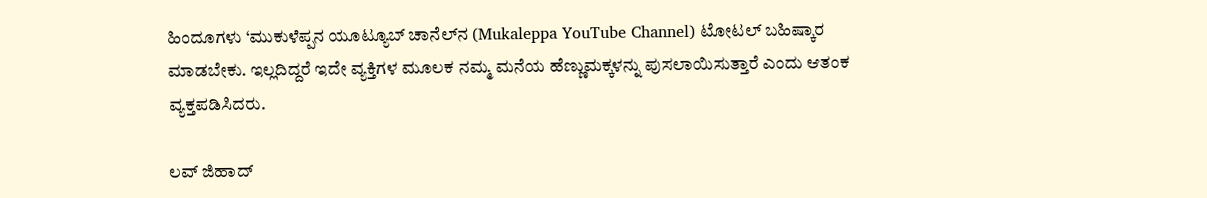ಹಿಂದೂಗಳು ‘ಮುಕುಳೆಪ್ಪನ ಯೂಟ್ಯೂಬ್ ಚಾನೆಲ್‌ನ (Mukaleppa YouTube Channel) ಟೋಟಲ್ ಬಹಿಷ್ಕಾರ ಮಾಡಬೇಕು. ಇಲ್ಲದಿದ್ದರೆ ಇದೇ ವ್ಯಕ್ತಿಗಳ ಮೂಲಕ ನಮ್ಮ ಮನೆಯ ಹೆಣ್ಣುಮಕ್ಕಳನ್ನು ಪುಸಲಾಯಿಸುತ್ತಾರೆ ಎಂದು ಆತಂಕ ವ್ಯಕ್ತಪಡಿಸಿದರು.

ಲವ್ ಜಿಹಾದ್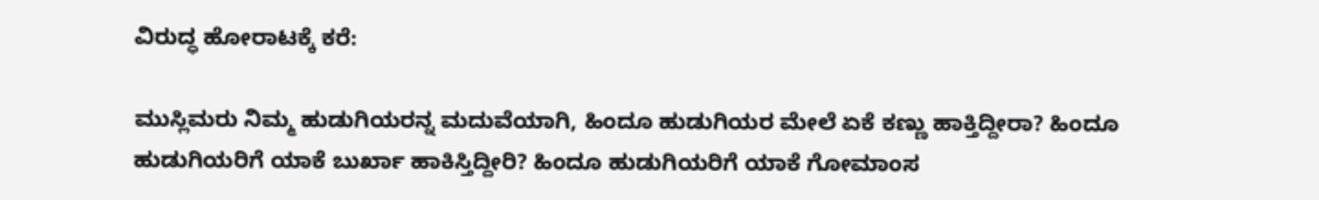ವಿರುದ್ಧ ಹೋರಾಟಕ್ಕೆ ಕರೆ:

ಮುಸ್ಲಿಮರು ನಿಮ್ಮ ಹುಡುಗಿಯರನ್ನ ಮದುವೆಯಾಗಿ, ಹಿಂದೂ ಹುಡುಗಿಯರ ಮೇಲೆ ಏಕೆ ಕಣ್ಣು ಹಾಕ್ತಿದ್ದೀರಾ? ಹಿಂದೂ ಹುಡುಗಿಯರಿಗೆ ಯಾಕೆ ಬುರ್ಖಾ ಹಾಕಿಸ್ತಿದ್ದೀರಿ? ಹಿಂದೂ ಹುಡುಗಿಯರಿಗೆ ಯಾಕೆ ಗೋಮಾಂಸ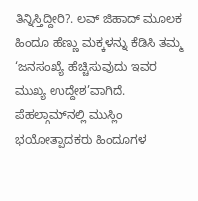ತಿನ್ನಿಸ್ತಿದ್ದೀರಿ?. ಲವ್ ಜಿಹಾದ್ ಮೂಲಕ ಹಿಂದೂ ಹೆಣ್ಣು ಮಕ್ಕಳನ್ನು ಕೆಡಿಸಿ ತಮ್ಮ ‘ಜನಸಂಖ್ಯೆ ಹೆಚ್ಚಿಸುವುದು ಇವರ ಮುಖ್ಯ ಉದ್ದೇಶ’ವಾಗಿದೆ. ಪೆಹಲ್ಗಾಮ್‌ನಲ್ಲಿ ಮುಸ್ಲಿಂ ಭಯೋತ್ಪಾದಕರು ಹಿಂದೂಗಳ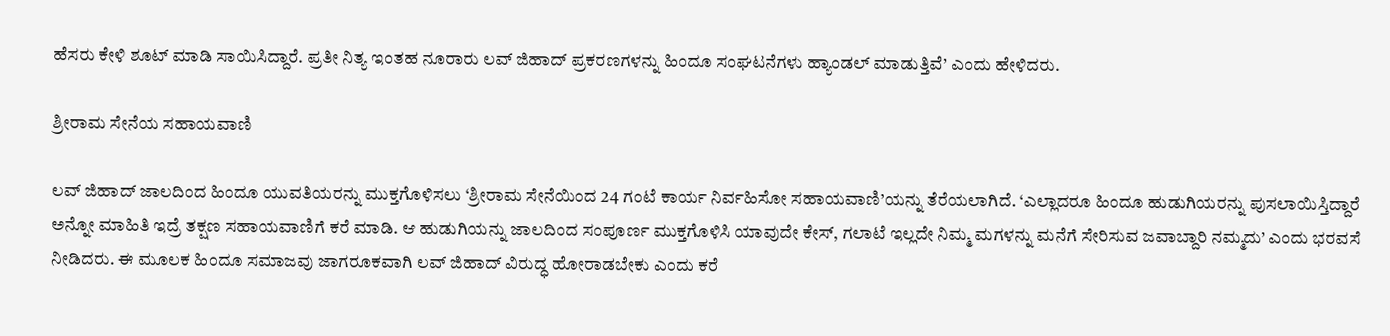ಹೆಸರು ಕೇಳಿ ಶೂಟ್ ಮಾಡಿ ಸಾಯಿಸಿದ್ದಾರೆ. ಪ್ರತೀ ನಿತ್ಯ ಇಂತಹ ನೂರಾರು ಲವ್ ಜಿಹಾದ್ ಪ್ರಕರಣಗಳನ್ನು ಹಿಂದೂ ಸಂಘಟನೆಗಳು ಹ್ಯಾಂಡಲ್ ಮಾಡುತ್ತಿವೆ’ ಎಂದು ಹೇಳಿದರು.

ಶ್ರೀರಾಮ ಸೇನೆಯ ಸಹಾಯವಾಣಿ

ಲವ್ ಜಿಹಾದ್ ಜಾಲದಿಂದ ಹಿಂದೂ ಯುವತಿಯರನ್ನು ಮುಕ್ತಗೊಳಿಸಲು ‘ಶ್ರೀರಾಮ ಸೇನೆಯಿಂದ 24 ಗಂಟೆ ಕಾರ್ಯ ನಿರ್ವಹಿಸೋ ಸಹಾಯವಾಣಿ’ಯನ್ನು ತೆರೆಯಲಾಗಿದೆ. ‘ಎಲ್ಲಾದರೂ ಹಿಂದೂ ಹುಡುಗಿಯರನ್ನು ಪುಸಲಾಯಿಸ್ತಿದ್ದಾರೆ ಅನ್ನೋ ಮಾಹಿತಿ ಇದ್ರೆ ತಕ್ಷಣ ಸಹಾಯವಾಣಿಗೆ ಕರೆ ಮಾಡಿ. ಆ ಹುಡುಗಿಯನ್ನು ಜಾಲದಿಂದ ಸಂಪೂರ್ಣ ಮುಕ್ತಗೊಳಿಸಿ ಯಾವುದೇ ಕೇಸ್, ಗಲಾಟೆ ಇಲ್ಲದೇ ನಿಮ್ಮ ಮಗಳನ್ನು ಮನೆಗೆ ಸೇರಿಸುವ ಜವಾಬ್ದಾರಿ ನಮ್ಮದು’ ಎಂದು ಭರವಸೆ ನೀಡಿದರು. ಈ ಮೂಲಕ ಹಿಂದೂ ಸಮಾಜವು ಜಾಗರೂಕವಾಗಿ ಲವ್ ಜಿಹಾದ್ ವಿರುದ್ಧ ಹೋರಾಡಬೇಕು ಎಂದು ಕರೆ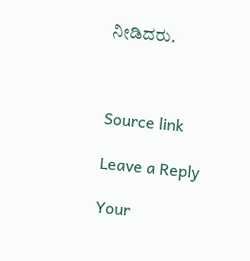ನೀಡಿದರು.



Source link

Leave a Reply

Your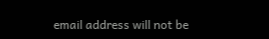email address will not be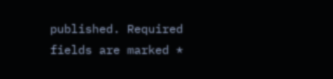published. Required fields are marked *